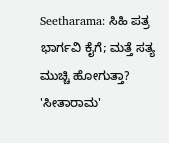Seetharama: ಸಿಹಿ ಪತ್ರ ಭಾರ್ಗವಿ ಕೈಗೆ; ಮತ್ತೆ ಸತ್ಯ ಮುಚ್ಚಿ ಹೋಗುತ್ತಾ?
'ಸೀತಾರಾಮ'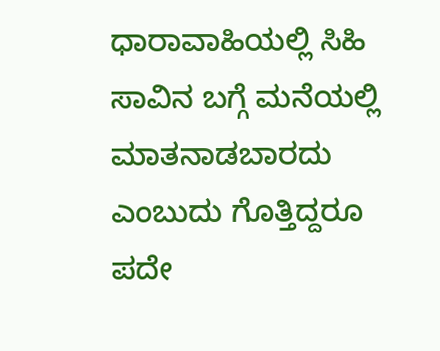ಧಾರಾವಾಹಿಯಲ್ಲಿ ಸಿಹಿ ಸಾವಿನ ಬಗ್ಗೆ ಮನೆಯಲ್ಲಿ ಮಾತನಾಡಬಾರದು ಎಂಬುದು ಗೊತ್ತಿದ್ದರೂ ಪದೇ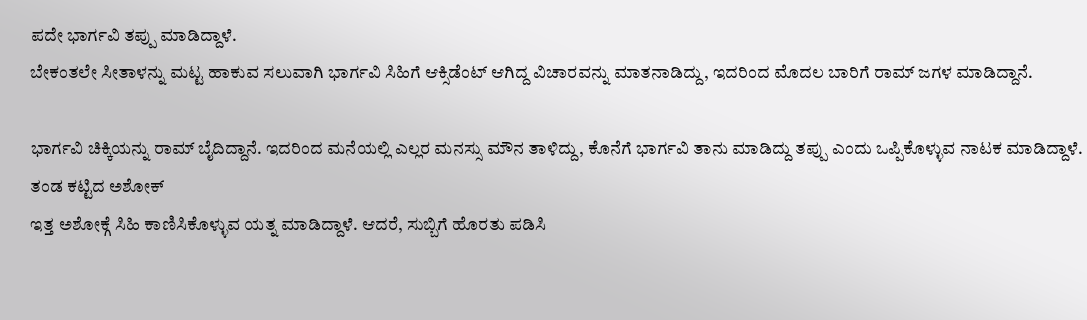ಪದೇ ಭಾರ್ಗವಿ ತಪ್ಪು ಮಾಡಿದ್ದಾಳೆ.
ಬೇಕಂತಲೇ ಸೀತಾಳನ್ನು ಮಟ್ಟ ಹಾಕುವ ಸಲುವಾಗಿ ಭಾರ್ಗವಿ ಸಿಹಿಗೆ ಆಕ್ಸಿಡೆಂಟ್ ಆಗಿದ್ದ ವಿಚಾರವನ್ನು ಮಾತನಾಡಿದ್ದು, ಇದರಿಂದ ಮೊದಲ ಬಾರಿಗೆ ರಾಮ್ ಜಗಳ ಮಾಡಿದ್ದಾನೆ.

ಭಾರ್ಗವಿ ಚಿಕ್ಕಿಯನ್ನು ರಾಮ್ ಬೈದಿದ್ದಾನೆ. ಇದರಿಂದ ಮನೆಯಲ್ಲಿ ಎಲ್ಲರ ಮನಸ್ಸು ಮೌನ ತಾಳಿದ್ದು, ಕೊನೆಗೆ ಭಾರ್ಗವಿ ತಾನು ಮಾಡಿದ್ದು ತಪ್ಪು ಎಂದು ಒಪ್ಪಿಕೊಳ್ಳುವ ನಾಟಕ ಮಾಡಿದ್ದಾಳೆ.
ತಂಡ ಕಟ್ಟಿದ ಅಶೋಕ್
ಇತ್ತ ಅಶೋಕ್ಗೆ ಸಿಹಿ ಕಾಣಿಸಿಕೊಳ್ಳುವ ಯತ್ನ ಮಾಡಿದ್ದಾಳೆ. ಆದರೆ, ಸುಬ್ಬಿಗೆ ಹೊರತು ಪಡಿಸಿ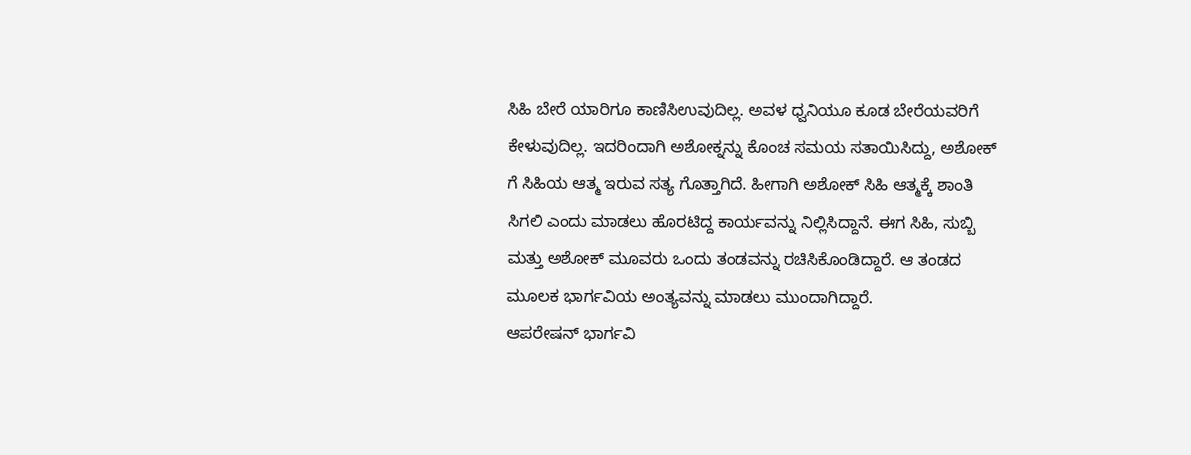ಸಿಹಿ ಬೇರೆ ಯಾರಿಗೂ ಕಾಣಿಸಿಉವುದಿಲ್ಲ. ಅವಳ ಧ್ವನಿಯೂ ಕೂಡ ಬೇರೆಯವರಿಗೆ ಕೇಳುವುದಿಲ್ಲ. ಇದರಿಂದಾಗಿ ಅಶೋಕ್ನನ್ನು ಕೊಂಚ ಸಮಯ ಸತಾಯಿಸಿದ್ದು, ಅಶೋಕ್ ಗೆ ಸಿಹಿಯ ಆತ್ಮ ಇರುವ ಸತ್ಯ ಗೊತ್ತಾಗಿದೆ. ಹೀಗಾಗಿ ಅಶೋಕ್ ಸಿಹಿ ಆತ್ಮಕ್ಕೆ ಶಾಂತಿ ಸಿಗಲಿ ಎಂದು ಮಾಡಲು ಹೊರಟಿದ್ದ ಕಾರ್ಯವನ್ನು ನಿಲ್ಲಿಸಿದ್ದಾನೆ. ಈಗ ಸಿಹಿ, ಸುಬ್ಬಿ ಮತ್ತು ಅಶೋಕ್ ಮೂವರು ಒಂದು ತಂಡವನ್ನು ರಚಿಸಿಕೊಂಡಿದ್ದಾರೆ. ಆ ತಂಡದ ಮೂಲಕ ಭಾರ್ಗವಿಯ ಅಂತ್ಯವನ್ನು ಮಾಡಲು ಮುಂದಾಗಿದ್ದಾರೆ.
ಆಪರೇಷನ್ ಭಾರ್ಗವಿ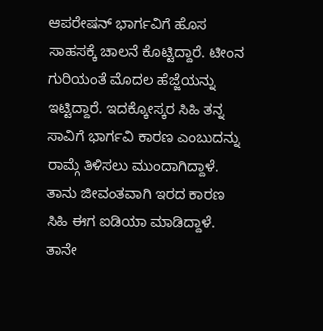ಆಪರೇಷನ್ ಭಾರ್ಗವಿಗೆ ಹೊಸ ಸಾಹಸಕ್ಕೆ ಚಾಲನೆ ಕೊಟ್ಟಿದ್ದಾರೆ. ಟೀಂನ ಗುರಿಯಂತೆ ಮೊದಲ ಹೆಜ್ಜೆಯನ್ನು ಇಟ್ಟಿದ್ದಾರೆ. ಇದಕ್ಕೋಸ್ಕರ ಸಿಹಿ ತನ್ನ ಸಾವಿಗೆ ಭಾರ್ಗವಿ ಕಾರಣ ಎಂಬುದನ್ನು ರಾಮ್ಗೆ ತಿಳಿಸಲು ಮುಂದಾಗಿದ್ದಾಳೆ. ತಾನು ಜೀವಂತವಾಗಿ ಇರದ ಕಾರಣ ಸಿಹಿ ಈಗ ಐಡಿಯಾ ಮಾಡಿದ್ದಾಳೆ. ತಾನೇ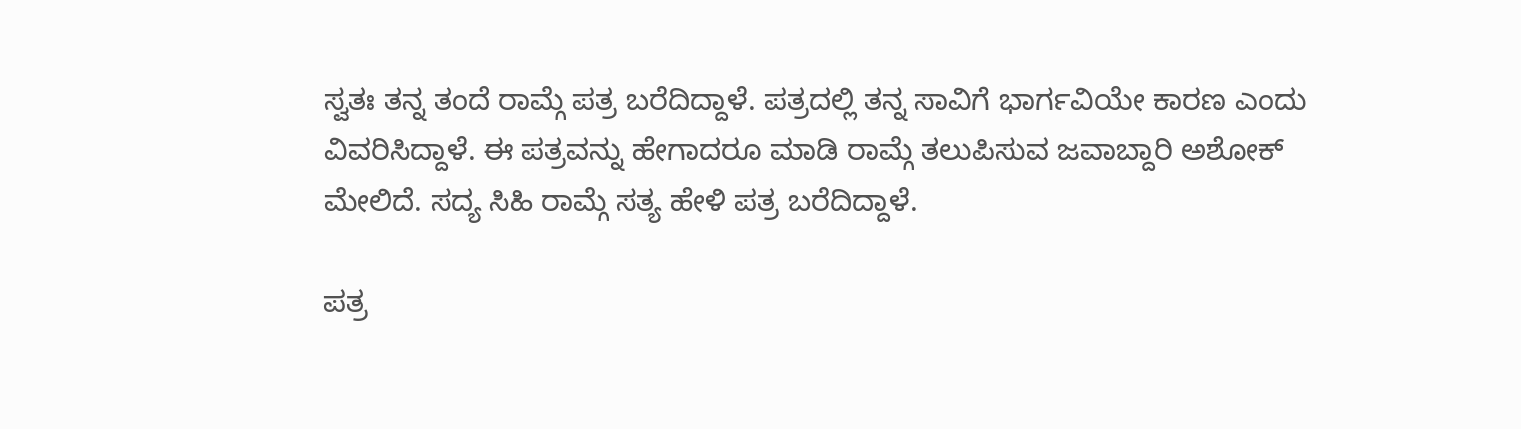ಸ್ವತಃ ತನ್ನ ತಂದೆ ರಾಮ್ಗೆ ಪತ್ರ ಬರೆದಿದ್ದಾಳೆ. ಪತ್ರದಲ್ಲಿ ತನ್ನ ಸಾವಿಗೆ ಭಾರ್ಗವಿಯೇ ಕಾರಣ ಎಂದು ವಿವರಿಸಿದ್ದಾಳೆ. ಈ ಪತ್ರವನ್ನು ಹೇಗಾದರೂ ಮಾಡಿ ರಾಮ್ಗೆ ತಲುಪಿಸುವ ಜವಾಬ್ದಾರಿ ಅಶೋಕ್ ಮೇಲಿದೆ. ಸದ್ಯ ಸಿಹಿ ರಾಮ್ಗೆ ಸತ್ಯ ಹೇಳಿ ಪತ್ರ ಬರೆದಿದ್ದಾಳೆ.

ಪತ್ರ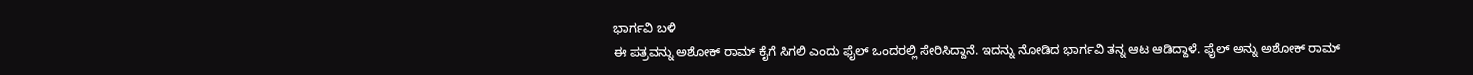ಭಾರ್ಗವಿ ಬಳಿ
ಈ ಪತ್ರವನ್ನು ಅಶೋಕ್ ರಾಮ್ ಕೈಗೆ ಸಿಗಲಿ ಎಂದು ಫೈಲ್ ಒಂದರಲ್ಲಿ ಸೇರಿಸಿದ್ದಾನೆ. ಇದನ್ನು ನೋಡಿದ ಭಾರ್ಗವಿ ತನ್ನ ಆಟ ಆಡಿದ್ದಾಳೆ. ಫೈಲ್ ಅನ್ನು ಅಶೋಕ್ ರಾಮ್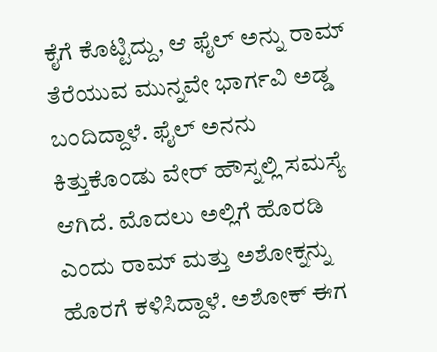ಕೈಗೆ ಕೊಟ್ಟಿದ್ದು, ಆ ಫೈಲ್ ಅನ್ನು ರಾಮ್ ತೆರೆಯುವ ಮುನ್ನವೇ ಭಾರ್ಗವಿ ಅಡ್ಡ ಬಂದಿದ್ದಾಳೆ. ಫೈಲ್ ಅನನು ಕಿತ್ತುಕೊಂಡು ವೇರ್ ಹೌಸ್ನಲ್ಲಿ ಸಮಸ್ಯೆ ಆಗಿದೆ. ಮೊದಲು ಅಲ್ಲಿಗೆ ಹೊರಡಿ ಎಂದು ರಾಮ್ ಮತ್ತು ಅಶೋಕ್ನನ್ನು ಹೊರಗೆ ಕಳಿಸಿದ್ದಾಳೆ. ಅಶೋಕ್ ಈಗ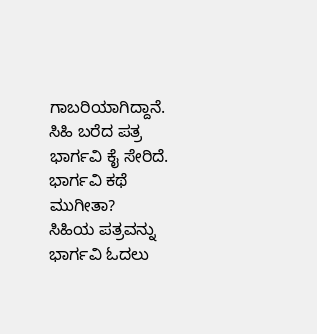ಗಾಬರಿಯಾಗಿದ್ದಾನೆ. ಸಿಹಿ ಬರೆದ ಪತ್ರ ಭಾರ್ಗವಿ ಕೈ ಸೇರಿದೆ.
ಭಾರ್ಗವಿ ಕಥೆ ಮುಗೀತಾ?
ಸಿಹಿಯ ಪತ್ರವನ್ನು ಭಾರ್ಗವಿ ಓದಲು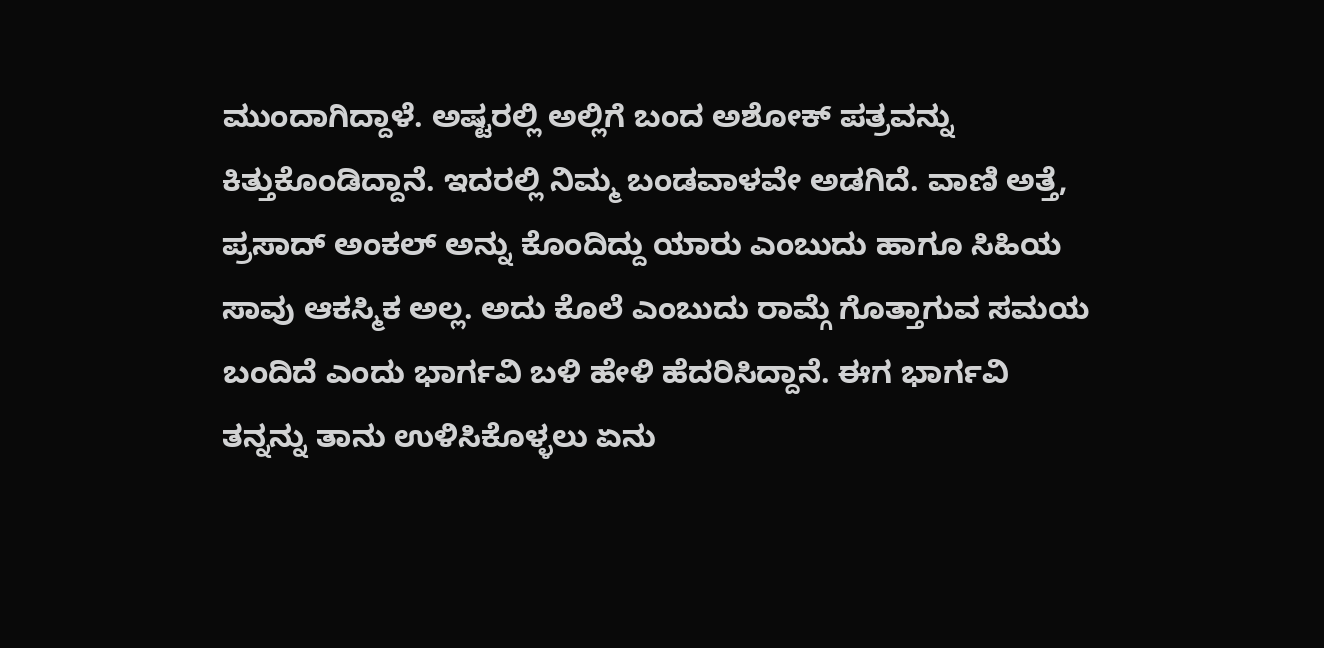ಮುಂದಾಗಿದ್ದಾಳೆ. ಅಷ್ಟರಲ್ಲಿ ಅಲ್ಲಿಗೆ ಬಂದ ಅಶೋಕ್ ಪತ್ರವನ್ನು ಕಿತ್ತುಕೊಂಡಿದ್ದಾನೆ. ಇದರಲ್ಲಿ ನಿಮ್ಮ ಬಂಡವಾಳವೇ ಅಡಗಿದೆ. ವಾಣಿ ಅತ್ತೆ, ಪ್ರಸಾದ್ ಅಂಕಲ್ ಅನ್ನು ಕೊಂದಿದ್ದು ಯಾರು ಎಂಬುದು ಹಾಗೂ ಸಿಹಿಯ ಸಾವು ಆಕಸ್ಮಿಕ ಅಲ್ಲ. ಅದು ಕೊಲೆ ಎಂಬುದು ರಾಮ್ಗೆ ಗೊತ್ತಾಗುವ ಸಮಯ ಬಂದಿದೆ ಎಂದು ಭಾರ್ಗವಿ ಬಳಿ ಹೇಳಿ ಹೆದರಿಸಿದ್ದಾನೆ. ಈಗ ಭಾರ್ಗವಿ ತನ್ನನ್ನು ತಾನು ಉಳಿಸಿಕೊಳ್ಳಲು ಏನು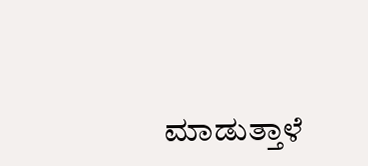ಮಾಡುತ್ತಾಳೆ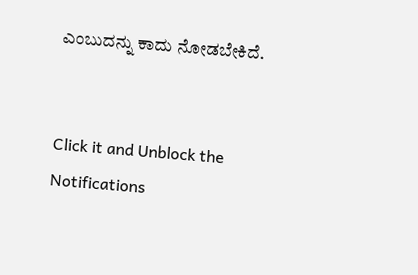ಎಂಬುದನ್ನು ಕಾದು ನೋಡಬೇಕಿದೆ.


Click it and Unblock the Notifications